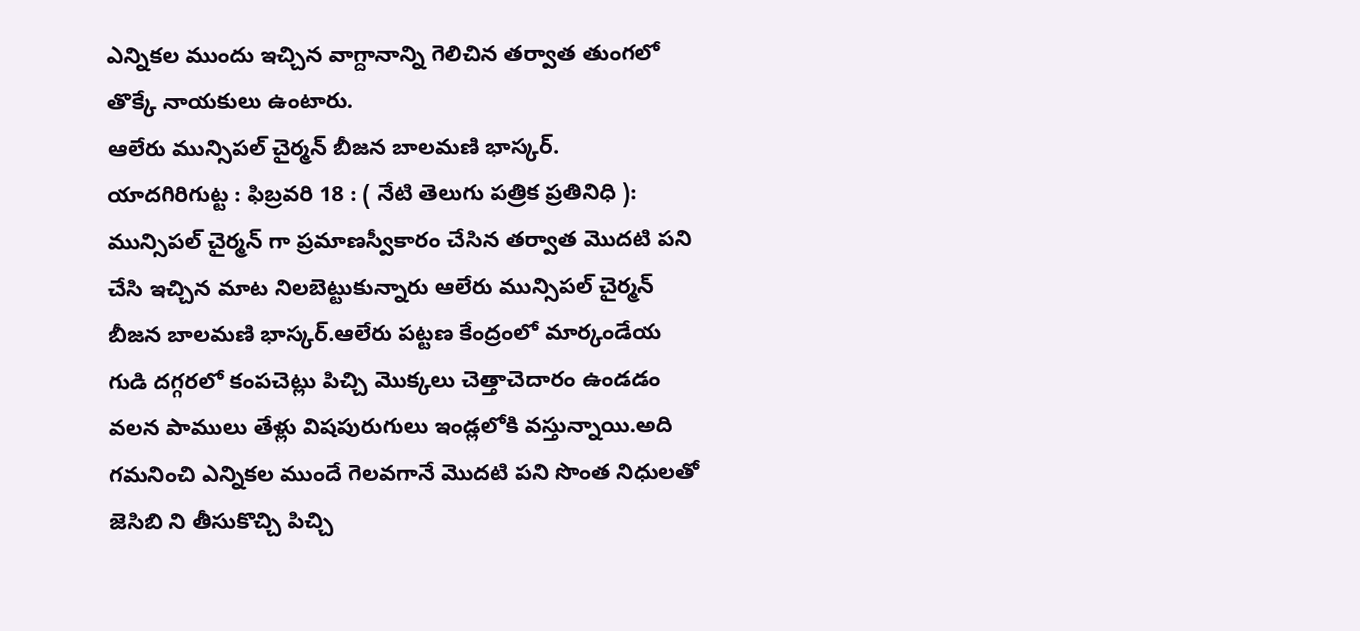ఎన్నికల ముందు ఇచ్చిన వాగ్దానాన్ని గెలిచిన తర్వాత తుంగలో తొక్కే నాయకులు ఉంటారు.
ఆలేరు మున్సిపల్ చైర్మన్ బీజన బాలమణి భాస్కర్.
యాదగిరిగుట్ట : ఫిబ్రవరి 18 : ( నేటి తెలుగు పత్రిక ప్రతినిధి ): మున్సిపల్ చైర్మన్ గా ప్రమాణస్వీకారం చేసిన తర్వాత మొదటి పని చేసి ఇచ్చిన మాట నిలబెట్టుకున్నారు ఆలేరు మున్సిపల్ చైర్మన్ బీజన బాలమణి భాస్కర్.ఆలేరు పట్టణ కేంద్రంలో మార్కండేయ గుడి దగ్గరలో కంపచెట్లు పిచ్చి మొక్కలు చెత్తాచెదారం ఉండడం వలన పాములు తేళ్లు విషపురుగులు ఇండ్లలోకి వస్తున్నాయి.అది గమనించి ఎన్నికల ముందే గెలవగానే మొదటి పని సొంత నిధులతో జెసిబి ని తీసుకొచ్చి పిచ్చి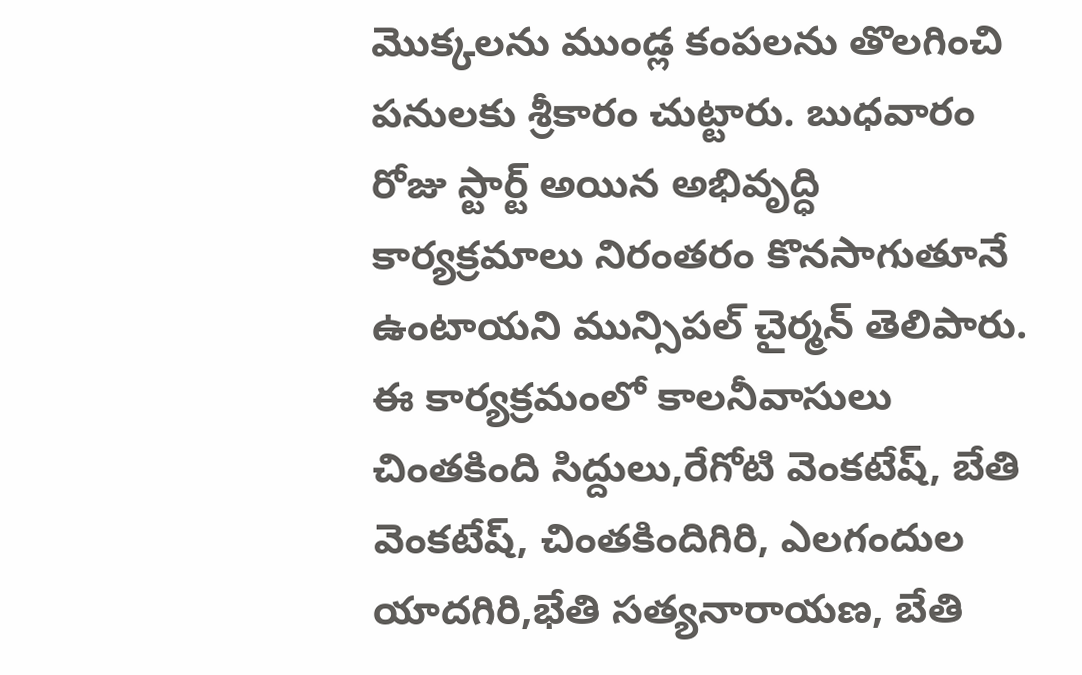మొక్కలను ముండ్ల కంపలను తొలగించి పనులకు శ్రీకారం చుట్టారు. బుధవారం రోజు స్టార్ట్ అయిన అభివృద్ధి కార్యక్రమాలు నిరంతరం కొనసాగుతూనే ఉంటాయని మున్సిపల్ చైర్మన్ తెలిపారు. ఈ కార్యక్రమంలో కాలనీవాసులు చింతకింది సిద్దులు,రేగోటి వెంకటేష్, బేతి వెంకటేష్, చింతకిందిగిరి, ఎలగందుల యాదగిరి,భేతి సత్యనారాయణ, బేతి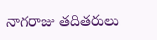నాగరాజు తదితరులు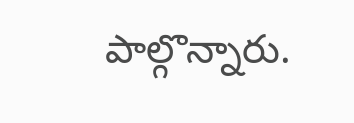పాల్గొన్నారు.